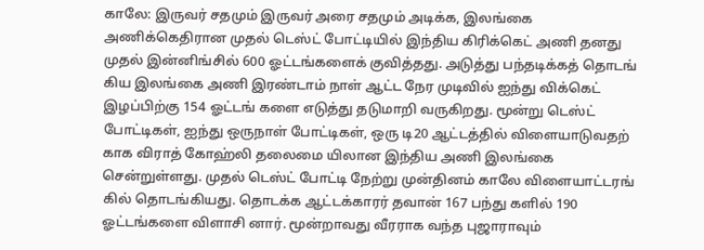காலே: இருவர் சதமும் இருவர் அரை சதமும் அடிக்க, இலங்கை அணிக்கெதிரான முதல் டெஸ்ட் போட்டியில் இந்திய கிரிக்கெட் அணி தனது முதல் இன்னிங்சில் 600 ஓட்டங்களைக் குவித்தது. அடுத்து பந்தடிக்கத் தொடங் கிய இலங்கை அணி இரண்டாம் நாள் ஆட்ட நேர முடிவில் ஐந்து விக்கெட் இழப்பிற்கு 154 ஓட்டங் களை எடுத்து தடுமாறி வருகிறது. மூன்று டெஸ்ட் போட்டிகள், ஐந்து ஒருநாள் போட்டிகள், ஒரு டி20 ஆட்டத்தில் விளையாடுவதற் காக விராத் கோஹ்லி தலைமை யிலான இந்திய அணி இலங்கை சென்றுள்ளது. முதல் டெஸ்ட் போட்டி நேற்று முன்தினம் காலே விளையாட்டரங் கில் தொடங்கியது. தொடக்க ஆட்டக்காரர் தவான் 167 பந்து களில் 190 ஓட்டங்களை விளாசி னார். மூன்றாவது வீரராக வந்த புஜாராவும்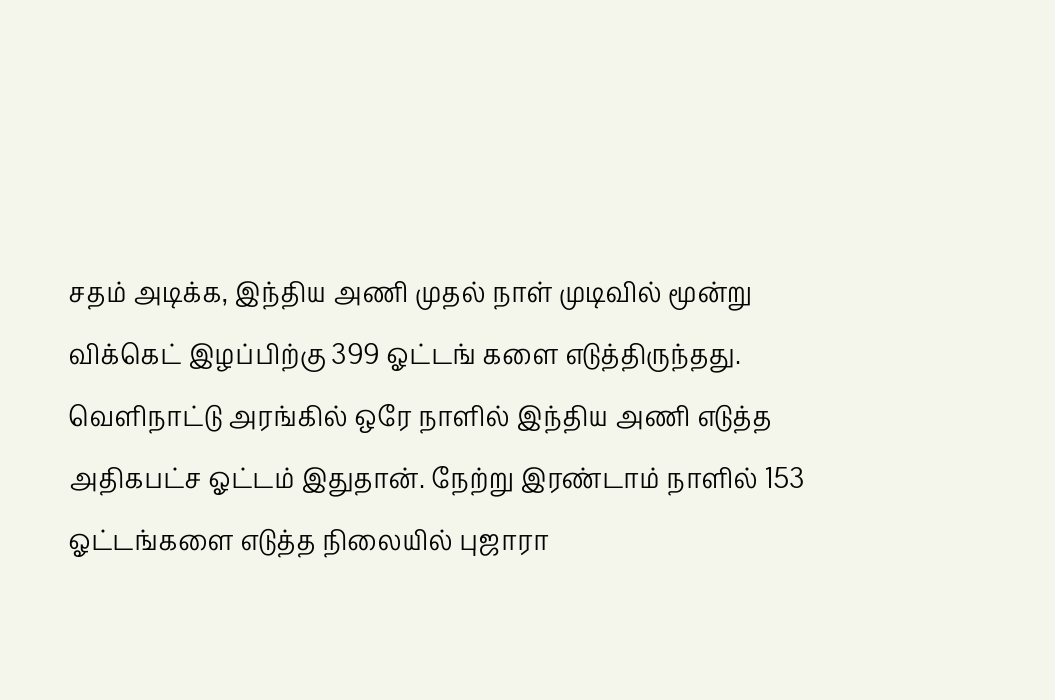சதம் அடிக்க, இந்திய அணி முதல் நாள் முடிவில் மூன்று விக்கெட் இழப்பிற்கு 399 ஓட்டங் களை எடுத்திருந்தது.
வெளிநாட்டு அரங்கில் ஒரே நாளில் இந்திய அணி எடுத்த அதிகபட்ச ஓட்டம் இதுதான். நேற்று இரண்டாம் நாளில் 153 ஓட்டங்களை எடுத்த நிலையில் புஜாரா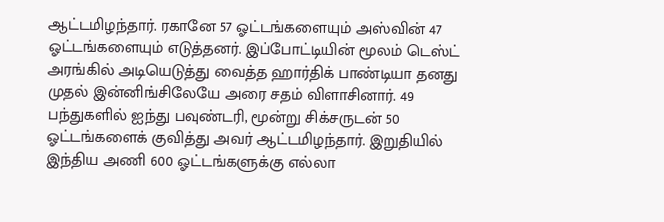ஆட்டமிழந்தார். ரகானே 57 ஓட்டங்களையும் அஸ்வின் 47 ஓட்டங்களையும் எடுத்தனர். இப்போட்டியின் மூலம் டெஸ்ட் அரங்கில் அடியெடுத்து வைத்த ஹார்திக் பாண்டியா தனது முதல் இன்னிங்சிலேயே அரை சதம் விளாசினார். 49 பந்துகளில் ஐந்து பவுண்டரி, மூன்று சிக்சருடன் 50 ஓட்டங்களைக் குவித்து அவர் ஆட்டமிழந்தார். இறுதியில் இந்திய அணி 600 ஓட்டங்களுக்கு எல்லா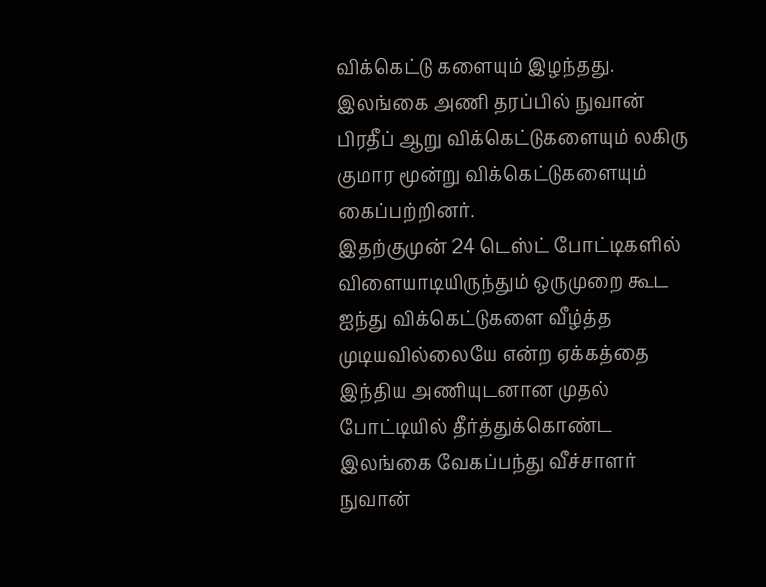விக்கெட்டு களையும் இழந்தது. இலங்கை அணி தரப்பில் நுவான் பிரதீப் ஆறு விக்கெட்டுகளையும் லகிரு குமார மூன்று விக்கெட்டுகளையும் கைப்பற்றினர்.
இதற்குமுன் 24 டெஸ்ட் போட்டிகளில் விளையாடியிருந்தும் ஒருமுறை கூட ஐந்து விக்கெட்டுகளை வீழ்த்த முடியவில்லையே என்ற ஏக்கத்தை இந்திய அணியுடனான முதல் போட்டியில் தீர்த்துக்கொண்ட இலங்கை வேகப்பந்து வீச்சாளர் நுவான்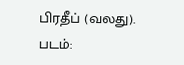பிரதீப் (வலது). படம்: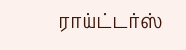ராய்ட்டர்ஸ்